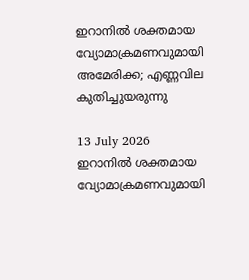ഇറാനിൽ ശക്തമായ വ്യോമാക്രമണവുമായി അമേരിക്ക; എണ്ണവില കുതിച്ചുയരുന്നു

13 July 2026
ഇറാനിൽ ശക്തമായ വ്യോമാക്രമണവുമായി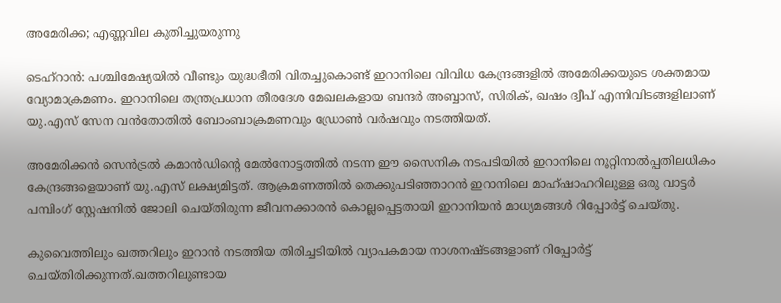അമേരിക്ക; എണ്ണവില കുതിച്ചുയരുന്നു

ടെഹ്റാൻ: പശ്ചിമേഷ്യയിൽ വീണ്ടും യുദ്ധഭീതി വിതച്ചുകൊണ്ട് ഇറാനിലെ വിവിധ കേന്ദ്രങ്ങളിൽ അമേരിക്കയുടെ ശക്തമായ വ്യോമാക്രമണം. ഇറാനിലെ തന്ത്രപ്രധാന തീരദേശ മേഖലകളായ ബന്ദർ അബ്ബാസ്, സിരിക്, ഖഷം ദ്വീപ് എന്നിവിടങ്ങളിലാണ് യു.എസ് സേന വൻതോതിൽ ബോംബാക്രമണവും ഡ്രോൺ വർഷവും നടത്തിയത്.

അമേരിക്കൻ സെൻട്രൽ കമാൻഡിന്റെ മേൽനോട്ടത്തിൽ നടന്ന ഈ സൈനിക നടപടിയിൽ ഇറാനിലെ നൂറ്റിനാൽപ്പതിലധികം കേന്ദ്രങ്ങളെയാണ് യു.എസ് ലക്ഷ്യമിട്ടത്. ആക്രമണത്തിൽ തെക്കുപടിഞ്ഞാറൻ ഇറാനിലെ മാഹ്ഷാഹറിലുള്ള ഒരു വാട്ടർ പമ്പിംഗ് സ്റ്റേഷനിൽ ജോലി ചെയ്തിരുന്ന ജീവനക്കാരൻ കൊല്ലപ്പെട്ടതായി ഇറാനിയൻ മാധ്യമങ്ങൾ റിപ്പോർട്ട് ചെയ്തു.

കുവൈത്തിലും ഖത്തറിലും ഇറാൻ നടത്തിയ തിരിച്ചടിയിൽ വ്യാപകമായ നാശനഷ്ടങ്ങളാണ് റിപ്പോർട്ട് ചെയ്തിരിക്കുന്നത്.ഖത്തറിലുണ്ടായ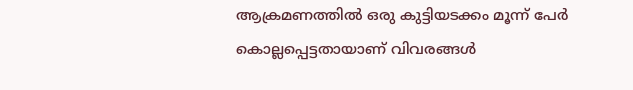ആക്രമണത്തിൽ ഒരു കുട്ടിയടക്കം മൂന്ന് പേർ കൊല്ലപ്പെട്ടതായാണ് വിവരങ്ങൾ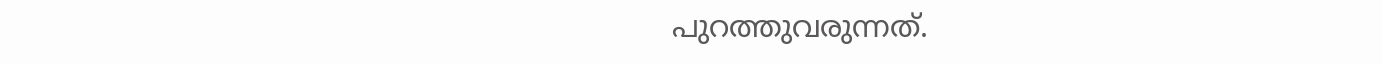പുറത്തുവരുന്നത്.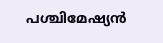പശ്ചിമേഷ്യൻ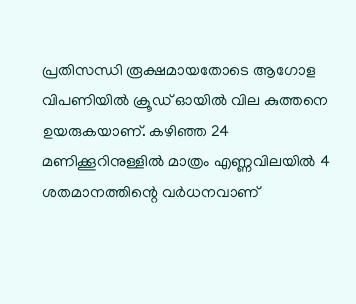പ്രതിസന്ധി രൂക്ഷമായതോടെ ആഗോള വിപണിയിൽ ക്രൂഡ് ഓയിൽ വില കുത്തനെ ഉയരുകയാണ്. കഴിഞ്ഞ 24 മണിക്കൂറിനുള്ളിൽ മാത്രം എണ്ണവിലയിൽ 4 ശതമാനത്തിന്റെ വർധനവാണ്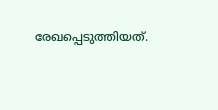രേഖപ്പെടുത്തിയത്.